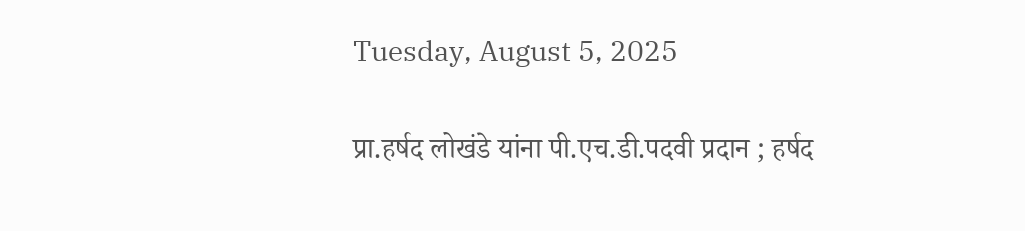Tuesday, August 5, 2025

प्रा.हर्षद लोखंडे यांना पी.एच.डी.पदवी प्रदान ; हर्षद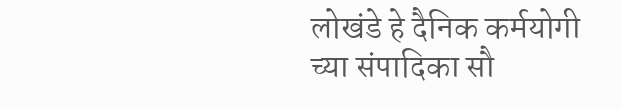लोखंडे हे दैनिक कर्मयोगी च्या संपादिका सौ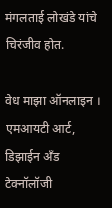मंगलताई लोखंडे यांचे चिरंजीव होत.

वेध माझा ऑनलाइन ।
एमआयटी आर्ट, डिझाईन अँड टेक्नॉलॉजी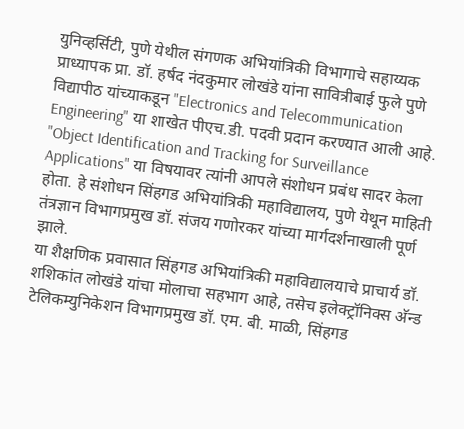युनिव्हर्सिटी, पुणे येथील संगणक अभियांत्रिकी विभागाचे सहाय्यक प्राध्यापक प्रा. डॉ. हर्षद नंदकुमार लोखंडे यांना सावित्रीबाई फुले पुणे विद्यापीठ यांच्याकडून "Electronics and Telecommunication Engineering" या शाखेत पीएच.डी. पदवी प्रदान करण्यात आली आहे.
"Object Identification and Tracking for Surveillance Applications" या विषयावर त्यांनी आपले संशोधन प्रबंध सादर केला होता. हे संशोधन सिंहगड अभियांत्रिकी महाविद्यालय, पुणे येथून माहिती तंत्रज्ञान विभागप्रमुख डॉ. संजय गणोरकर यांच्या मार्गदर्शनाखाली पूर्ण झाले.
या शैक्षणिक प्रवासात सिंहगड अभियांत्रिकी महाविद्यालयाचे प्राचार्य डॉ. शशिकांत लोखंडे यांचा मोलाचा सहभाग आहे, तसेच इलेक्ट्रॉनिक्स अ‍ॅन्ड टेलिकम्युनिकेशन विभागप्रमुख डॉ. एम. बी. माळी, सिंहगड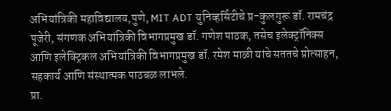अभियांत्रिकी महाविद्यालय,पुणे, MIT ADT युनिव्हर्सिटीचे प्र-कुलगुरू डॉ. रामचंद्र पूजेरी, संगणक अभियांत्रिकी विभागप्रमुख डॉ. गणेश पाठक, तसेच इलेक्ट्रॉनिक्स आणि इलेक्ट्रिकल अभियांत्रिकी विभागप्रमुख डॉ. रमेश माळी यांचे सततचे प्रोत्साहन, सहकार्य आणि संस्थात्मक पाठबळ लाभले.
प्रा.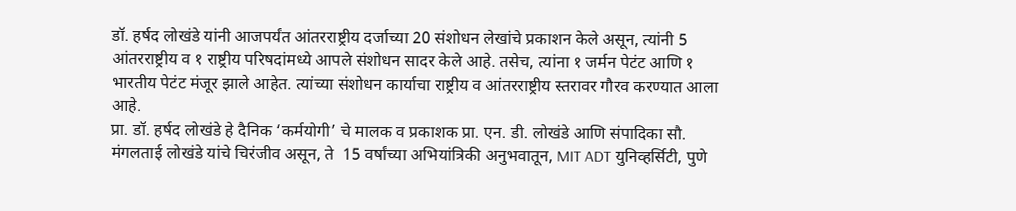डॉ. हर्षद लोखंडे यांनी आजपर्यंत आंतरराष्ट्रीय दर्जाच्या 20 संशोधन लेखांचे प्रकाशन केले असून, त्यांनी 5 आंतरराष्ट्रीय व १ राष्ट्रीय परिषदांमध्ये आपले संशोधन सादर केले आहे. तसेच, त्यांना १ जर्मन पेटंट आणि १ भारतीय पेटंट मंजूर झाले आहेत. त्यांच्या संशोधन कार्याचा राष्ट्रीय व आंतरराष्ट्रीय स्तरावर गौरव करण्यात आला आहे.
प्रा. डॉ. हर्षद लोखंडे हे दैनिक ‘कर्मयोगी’ चे मालक व प्रकाशक प्रा. एन. डी. लोखंडे आणि संपादिका सौ. मंगलताई लोखंडे यांचे चिरंजीव असून, ते  15 वर्षांच्या अभियांत्रिकी अनुभवातून, MIT ADT युनिव्हर्सिटी, पुणे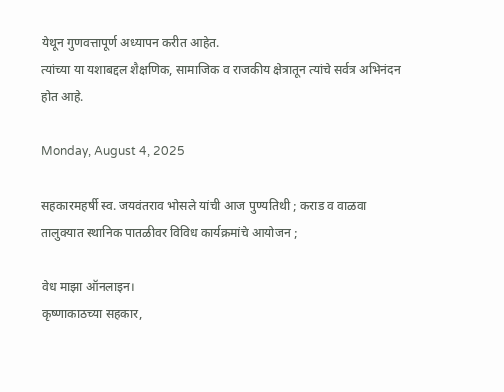येथून गुणवत्तापूर्ण अध्यापन करीत आहेत.
त्यांच्या या यशाबद्दल शैक्षणिक, सामाजिक व राजकीय क्षेत्रातून त्यांचे सर्वत्र अभिनंदन होत आहे.

Monday, August 4, 2025

सहकारमहर्षी स्व. जयवंतराव भोसले यांची आज पुण्यतिथी ; कराड व वाळवा तालुक्यात स्थानिक पातळीवर विविध कार्यक्रमांचे आयोजन ;

वेध माझा ऑनलाइन।
कृष्णाकाठच्या सहकार,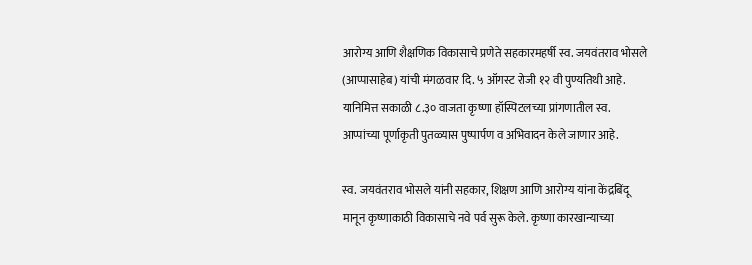आरोग्य आणि शैक्षणिक विकासाचे प्रणेते सहकारमहर्षी स्व. जयवंतराव भोसले (आप्पासाहेब) यांची मंगळवार दि. ५ ऑगस्ट रोजी १२ वी पुण्यतिथी आहे. यानिमित्त सकाळी ८.३० वाजता कृष्णा हॉस्पिटलच्या प्रांगणातील स्व. आप्पांच्या पूर्णाकृती पुतळ्यास पुष्पार्पण व अभिवादन केले जाणार आहे.

स्व. जयवंतराव भोसले यांनी सहकार, शिक्षण आणि आरोग्य यांना केंद्रबिंदू मानून कृष्णाकाठी विकासाचे नवे पर्व सुरू केले. कृष्णा कारखान्याच्या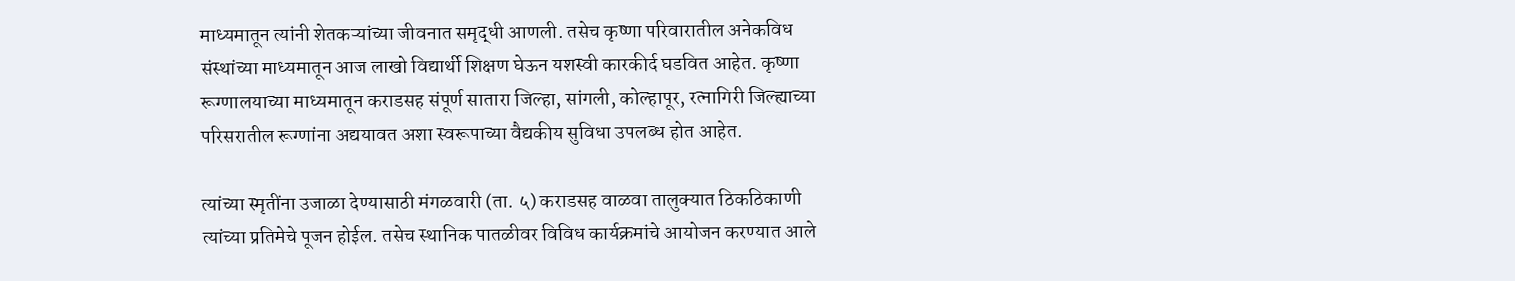माध्यमातून त्यांनी शेतकऱ्यांच्या जीवनात समृद्धी आणली. तसेच कृष्णा परिवारातील अनेकविध संस्थांच्या माध्यमातून आज लाखो विद्यार्थी शिक्षण घेऊन यशस्वी कारकीर्द घडवित आहेत. कृष्णा रूग्णालयाच्या माध्यमातून कराडसह संपूर्ण सातारा जिल्हा, सांगली, कोल्हापूर, रत्नागिरी जिल्ह्याच्या परिसरातील रूग्णांना अद्ययावत अशा स्वरूपाच्या वैद्यकीय सुविधा उपलब्ध होत आहेत.

त्यांच्या स्मृतींना उजाळा देण्यासाठी मंगळवारी (ता. ५) कराडसह वाळवा तालुक्यात ठिकठिकाणी त्यांच्या प्रतिमेचे पूजन होईल. तसेच स्थानिक पातळीवर विविध कार्यक्रमांचे आयोजन करण्यात आले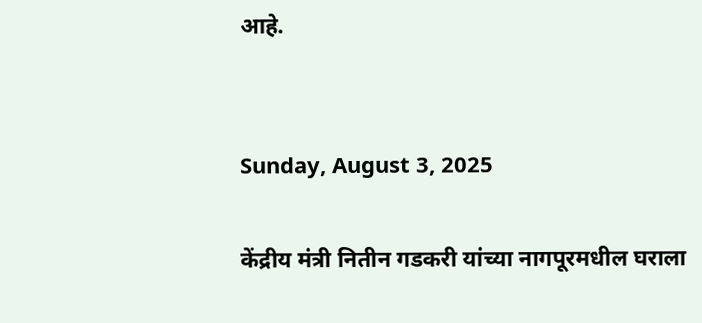आहे.


Sunday, August 3, 2025

केंद्रीय मंत्री नितीन गडकरी यांच्या नागपूरमधील घराला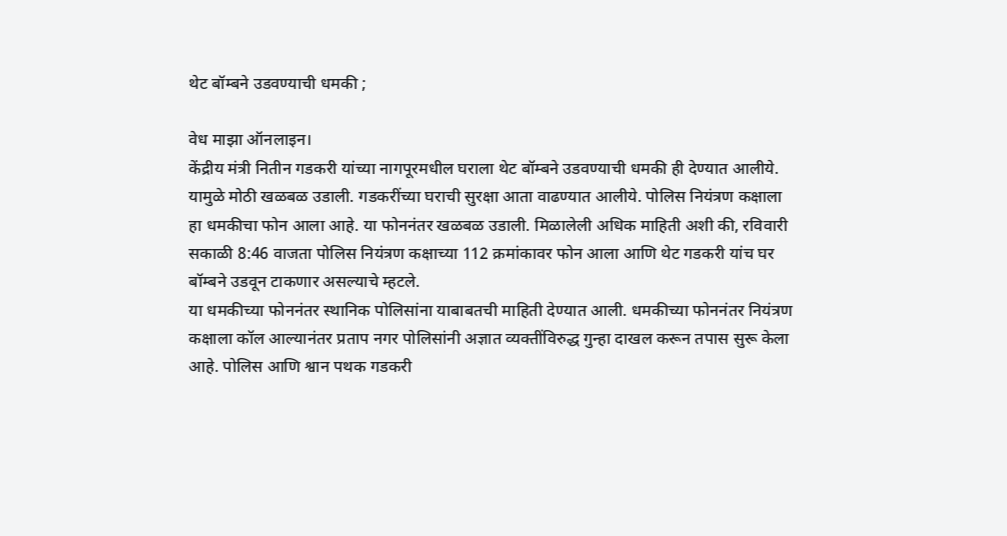थेट बॉम्बने उडवण्याची धमकी ;

वेध माझा ऑनलाइन।
केंद्रीय मंत्री नितीन गडकरी यांच्या नागपूरमधील घराला थेट बॉम्बने उडवण्याची धमकी ही देण्यात आलीये. यामुळे मोठी खळबळ उडाली. गडकरींच्या घराची सुरक्षा आता वाढण्यात आलीये. पोलिस नियंत्रण कक्षाला हा धमकीचा फोन आला आहे. या फोननंतर खळबळ उडाली. मिळालेली अधिक माहिती अशी की, रविवारी सकाळी 8:46 वाजता पोलिस नियंत्रण कक्षाच्या 112 क्रमांकावर फोन आला आणि थेट गडकरी यांच घर बॉम्बने उडवून टाकणार असल्याचे म्हटले.
या धमकीच्या फोननंतर स्थानिक पोलिसांना याबाबतची माहिती देण्यात आली. धमकीच्या फोननंतर नियंत्रण कक्षाला कॉल आल्यानंतर प्रताप नगर पोलिसांनी अज्ञात व्यक्तींविरुद्ध गुन्हा दाखल करून तपास सुरू केला आहे. पोलिस आणि श्वान पथक गडकरी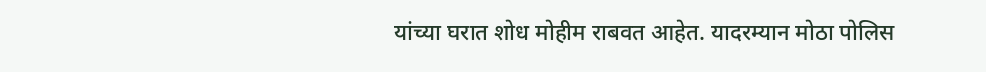यांच्या घरात शोध मोहीम राबवत आहेत. यादरम्यान मोठा पोलिस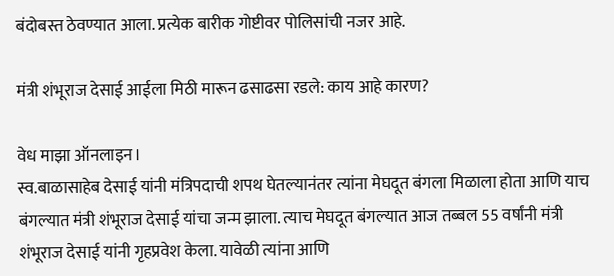बंदोबस्त ठेवण्यात आला. प्रत्येक बारीक गोष्टीवर पोलिसांची नजर आहे.

मंत्री शंभूराज देसाई आईला मिठी मारून ढसाढसा रडले: काय आहे कारण?

वेध माझा ऑनलाइन।
स्व.बाळासाहेब देसाई यांनी मंत्रिपदाची शपथ घेतल्यानंतर त्यांना मेघदूत बंगला मिळाला होता आणि याच बंगल्यात मंत्री शंभूराज देसाई यांचा जन्म झाला. त्याच मेघदूत बंगल्यात आज तब्बल 55 वर्षांनी मंत्री शंभूराज देसाई यांनी गृहप्रवेश केला. यावेळी त्यांना आणि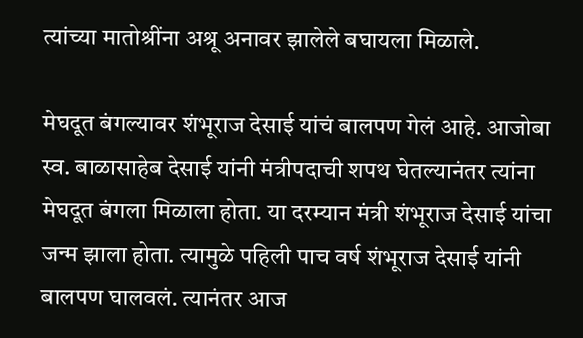त्यांच्या मातोश्रींना अश्रू अनावर झालेले बघायला मिळाले.

मेघदूत बंगल्यावर शंभूराज देसाई यांचं बालपण गेलं आहे. आजोबा स्व. बाळासाहेब देसाई यांनी मंत्रीपदाची शपथ घेतल्यानंतर त्यांना मेघदूत बंगला मिळाला होता. या दरम्यान मंत्री शंभूराज देसाई यांचा जन्म झाला होता. त्यामुळे पहिली पाच वर्ष शंभूराज देसाई यांनी बालपण घालवलं. त्यानंतर आज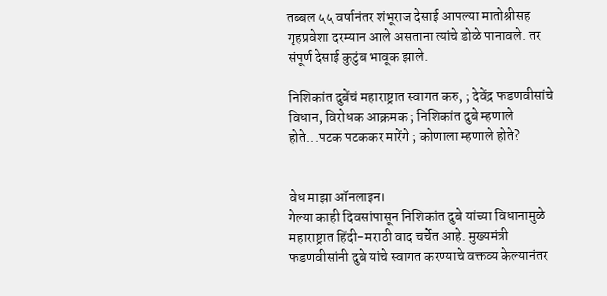तब्बल ५५ वर्षानंतर शंभूराज देसाई आपल्या मातोश्रीसह गृहप्रवेशा दरम्यान आले असताना त्यांचे डोळे पानावले. तर संपूर्ण देसाई कुटुंब भावूक झाले.

निशिकांत दुबेंचं महाराष्ट्रात स्वागत करु, ; देवेंद्र फडणवीसांचे विधान, विरोधक आक्रमक ; निशिकांत दुबे म्हणाले होते...पटक पटककर मारेंगे ; कोणाला म्हणाले होते?


वेध माझा ऑनलाइन।
गेल्या काही दिवसांपासून निशिकांत दुबे यांच्या विधानामुळे महाराष्ट्रात हिंदी-मराठी वाद चर्चेत आहे. मुख्यमंत्री फडणवीसांनी दुबे यांचे स्वागत करण्याचे वक्तव्य केल्यानंतर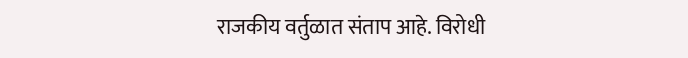राजकीय वर्तुळात संताप आहे. विरोधी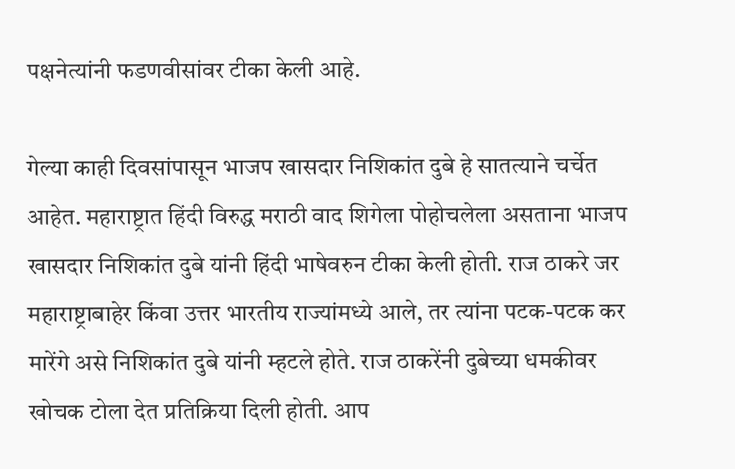पक्षनेत्यांनी फडणवीसांवर टीका केली आहे.

गेल्या काही दिवसांपासून भाजप खासदार निशिकांत दुबे हे सातत्याने चर्चेत आहेत. महाराष्ट्रात हिंदी विरुद्ध मराठी वाद शिगेला पोहोचलेला असताना भाजप खासदार निशिकांत दुबे यांनी हिंदी भाषेवरुन टीका केली होती. राज ठाकरे जर महाराष्ट्राबाहेर किंवा उत्तर भारतीय राज्यांमध्ये आले, तर त्यांना पटक-पटक कर मारेंगे असे निशिकांत दुबे यांनी म्हटले होते. राज ठाकरेंनी दुबेच्या धमकीवर खोचक टोला देत प्रतिक्रिया दिली होती. आप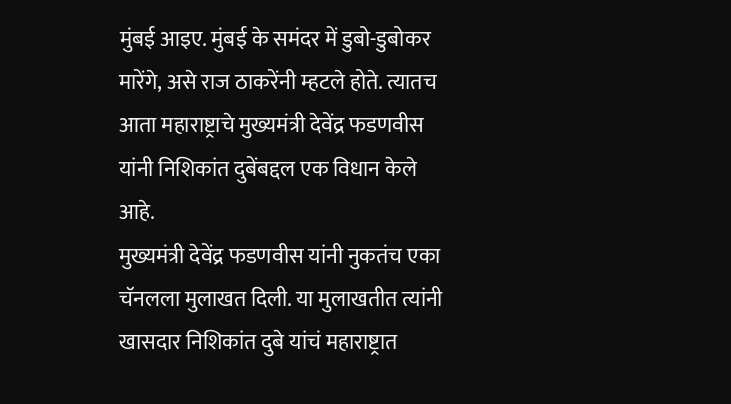मुंबई आइए. मुंबई के समंदर में डुबो-डुबोकर मारेंगे, असे राज ठाकरेंनी म्हटले होते. त्यातच आता महाराष्ट्राचे मुख्यमंत्री देवेंद्र फडणवीस यांनी निशिकांत दुबेंबद्दल एक विधान केले आहे.
मुख्यमंत्री देवेंद्र फडणवीस यांनी नुकतंच एका चॅनलला मुलाखत दिली. या मुलाखतीत त्यांनी खासदार निशिकांत दुबे यांचं महाराष्ट्रात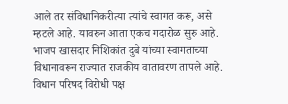आले तर संविधानिकरीत्या त्यांचे स्वागत करू, असे म्हटले आहे. यावरुन आता एकच गदारोळ सुरु आहे. भाजप खासदार निशिकांत दुबे यांच्या स्वागताच्या विधानावरून राज्यात राजकीय वातावरण तापले आहे. विधान परिषद विरोधी पक्ष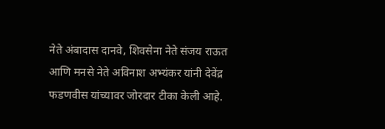नेते अंबादास दानवे, शिवसेना नेते संजय राऊत आणि मनसे नेते अविनाश अभ्यंकर यांनी देवेंद्र फडणवीस यांच्यावर जोरदार टीका केली आहे.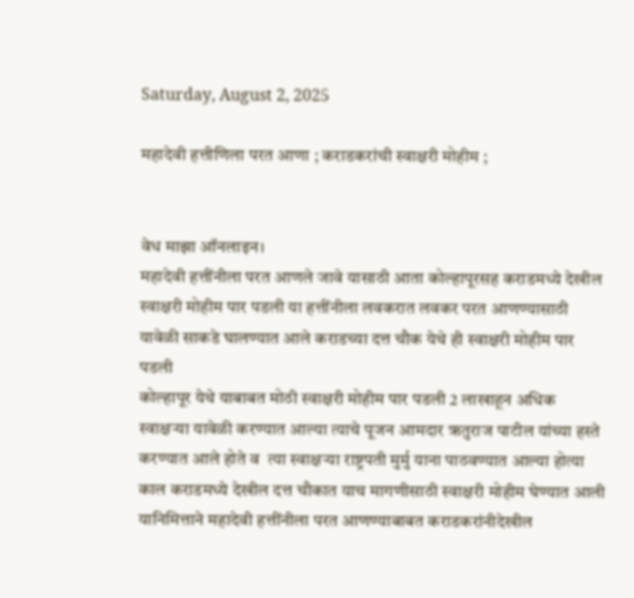Saturday, August 2, 2025

महादेवी हत्तीणिला परत आणा ; कराडकरांची स्वाक्षरी मोहीम ;


वेध माझा ऑनलाइन।
महादेवी हत्तींनीला परत आणले जावे यासाठी आता कोल्हापूरसह कराडमध्ये देखील स्वाक्षरी मोहीम पार पडली या हत्तींनीला लवकरात लवकर परत आणण्यासाठी यावेळी साकडे घालण्यात आले कराडच्या दत्त चौक येथे ही स्वाक्षरी मोहीम पार पडली
कोल्हापूर येथे याबाबत मोठी स्वाक्षरी मोहीम पार पडली 2 लाखाहून अधिक स्वाक्षऱ्या यावेळी करण्यात आल्या त्याचे पूजन आमदार ऋतुराज पाटील यांच्या हस्ते करण्यात आले होते व  त्या स्वाक्षऱ्या राष्ट्रपती मुर्मु याना पाठवण्यात आल्या होत्या
काल कराडमध्ये देखील दत्त चौकात याच मागणीसाठी स्वाक्षरी मोहीम घेण्यात आली यानिमित्ताने महादेवी हत्तींनीला परत आणण्याबाबत कराडकरांनीदेखील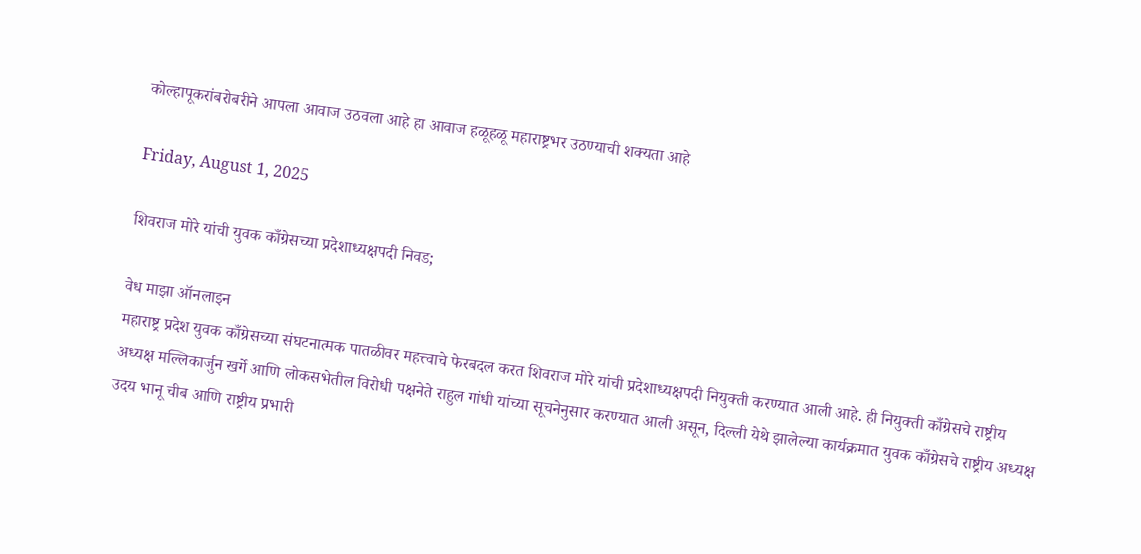कोल्हापूकरांबरोबरीने आपला आवाज उठवला आहे हा आवाज हळूहळू महाराष्ट्रभर उठण्याची शक्यता आहे

Friday, August 1, 2025

शिवराज मोरे यांची युवक काँग्रेसच्या प्रदेशाध्यक्षपदी निवड;

वेध माझा ऑनलाइन
महाराष्ट्र प्रदेश युवक काँग्रेसच्या संघटनात्मक पातळीवर महत्त्वाचे फेरबदल करत शिवराज मोरे यांची प्रदेशाध्यक्षपदी नियुक्ती करण्यात आली आहे. ही नियुक्ती काँग्रेसचे राष्ट्रीय अध्यक्ष मल्लिकार्जुन खर्गे आणि लोकसभेतील विरोधी पक्षनेते राहुल गांधी यांच्या सूचनेनुसार करण्यात आली असून, दिल्ली येथे झालेल्या कार्यक्रमात युवक काँग्रेसचे राष्ट्रीय अध्यक्ष उदय भानू चीब आणि राष्ट्रीय प्रभारी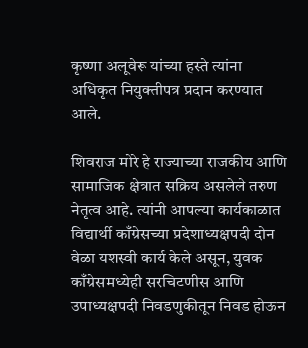कृष्णा अलूवेरू यांच्या हस्ते त्यांना अधिकृत नियुक्तीपत्र प्रदान करण्यात आले.

शिवराज मोरे हे राज्याच्या राजकीय आणि सामाजिक क्षेत्रात सक्रिय असलेले तरुण नेतृत्व आहे. त्यांनी आपल्या कार्यकाळात विद्यार्थी काँग्रेसच्या प्रदेशाध्यक्षपदी दोन वेळा यशस्वी कार्य केले असून, युवक काँग्रेसमध्येही सरचिटणीस आणि उपाध्यक्षपदी निवडणुकीतून निवड होऊन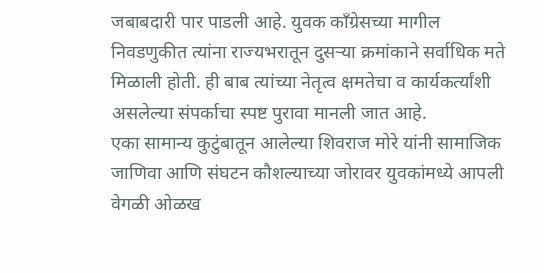जबाबदारी पार पाडली आहे. युवक काँग्रेसच्या मागील निवडणुकीत त्यांना राज्यभरातून दुसऱ्या क्रमांकाने सर्वाधिक मते मिळाली होती. ही बाब त्यांच्या नेतृत्व क्षमतेचा व कार्यकर्त्यांशी असलेल्या संपर्काचा स्पष्ट पुरावा मानली जात आहे.
एका सामान्य कुटुंबातून आलेल्या शिवराज मोरे यांनी सामाजिक जाणिवा आणि संघटन कौशल्याच्या जोरावर युवकांमध्ये आपली वेगळी ओळख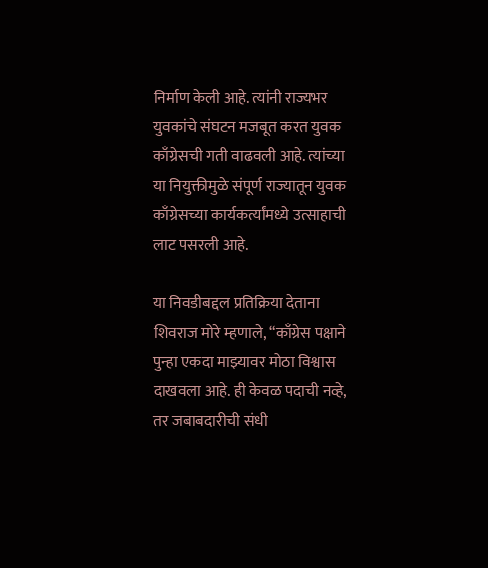निर्माण केली आहे. त्यांनी राज्यभर युवकांचे संघटन मजबूत करत युवक काँग्रेसची गती वाढवली आहे. त्यांच्या या नियुक्तीमुळे संपूर्ण राज्यातून युवक काँग्रेसच्या कार्यकर्त्यांमध्ये उत्साहाची लाट पसरली आहे.

या निवडीबद्दल प्रतिक्रिया देताना शिवराज मोरे म्हणाले, “काँग्रेस पक्षाने पुन्हा एकदा माझ्यावर मोठा विश्वास दाखवला आहे. ही केवळ पदाची नव्हे, तर जबाबदारीची संधी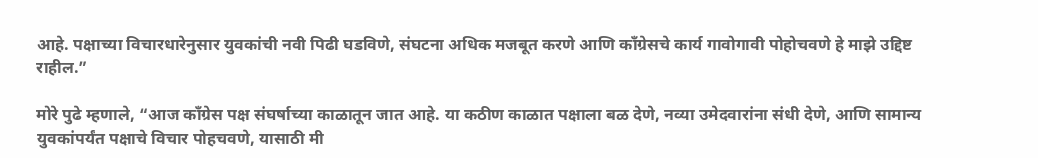आहे. पक्षाच्या विचारधारेनुसार युवकांची नवी पिढी घडविणे, संघटना अधिक मजबूत करणे आणि काँग्रेसचे कार्य गावोगावी पोहोचवणे हे माझे उद्दिष्ट राहील.”

मोरे पुढे म्हणाले, “आज काँग्रेस पक्ष संघर्षाच्या काळातून जात आहे. या कठीण काळात पक्षाला बळ देणे, नव्या उमेदवारांना संधी देणे, आणि सामान्य युवकांपर्यंत पक्षाचे विचार पोहचवणे, यासाठी मी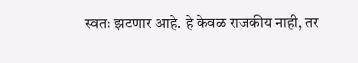स्वतः झटणार आहे. हे केवळ राजकीय नाही, तर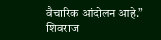वैचारिक आंदोलन आहे.”
शिवराज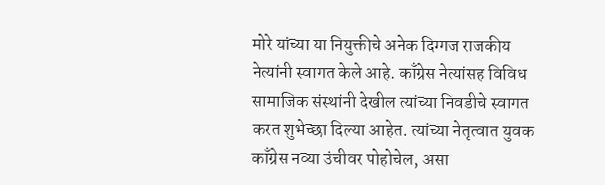मोरे यांच्या या नियुक्तीचे अनेक दिग्गज राजकीय नेत्यांनी स्वागत केले आहे. काँग्रेस नेत्यांसह विविध सामाजिक संस्थांनी देखील त्यांच्या निवडीचे स्वागत करत शुभेच्छा दिल्या आहेत. त्यांच्या नेतृत्वात युवक काँग्रेस नव्या उंचीवर पोहोचेल, असा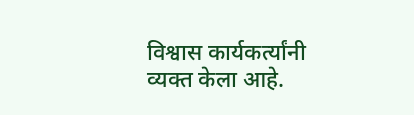विश्वास कार्यकर्त्यांनी व्यक्त केला आहे.